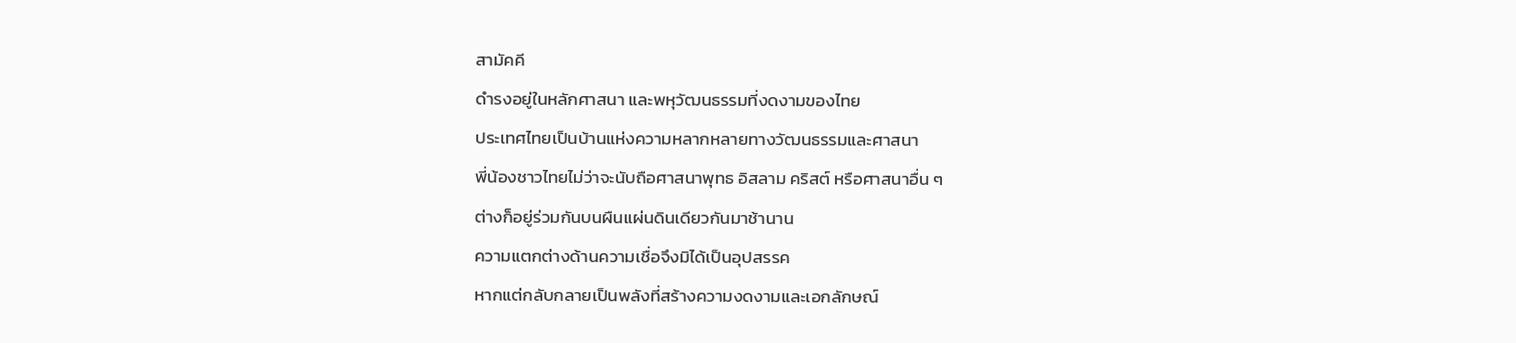สามัคคี
ดำรงอยู่ในหลักศาสนา และพหุวัฒนธรรมที่งดงามของไทย
ประเทศไทยเป็นบ้านแห่งความหลากหลายทางวัฒนธรรมและศาสนา
พี่น้องชาวไทยไม่ว่าจะนับถือศาสนาพุทธ อิสลาม คริสต์ หรือศาสนาอื่น ๆ
ต่างก็อยู่ร่วมกันบนผืนแผ่นดินเดียวกันมาช้านาน
ความแตกต่างด้านความเชื่อจึงมิได้เป็นอุปสรรค
หากแต่กลับกลายเป็นพลังที่สร้างความงดงามและเอกลักษณ์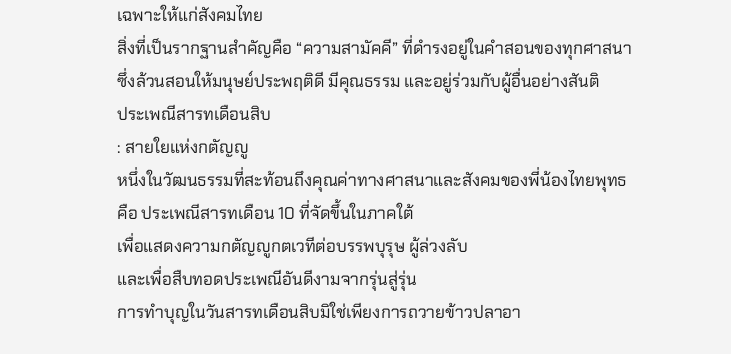เฉพาะให้แก่สังคมไทย
สิ่งที่เป็นรากฐานสำคัญคือ “ความสามัคคี” ที่ดำรงอยู่ในคำสอนของทุกศาสนา
ซึ่งล้วนสอนให้มนุษย์ประพฤติดี มีคุณธรรม และอยู่ร่วมกับผู้อื่นอย่างสันติ
ประเพณีสารทเดือนสิบ
: สายใยแห่งกตัญญู
หนึ่งในวัฒนธรรมที่สะท้อนถึงคุณค่าทางศาสนาและสังคมของพี่น้องไทยพุทธ
คือ ประเพณีสารทเดือน 10 ที่จัดขึ้นในภาคใต้
เพื่อแสดงความกตัญญูกตเวทีต่อบรรพบุรุษ ผู้ล่วงลับ
และเพื่อสืบทอดประเพณีอันดีงามจากรุ่นสู่รุ่น
การทำบุญในวันสารทเดือนสิบมิใช่เพียงการถวายข้าวปลาอา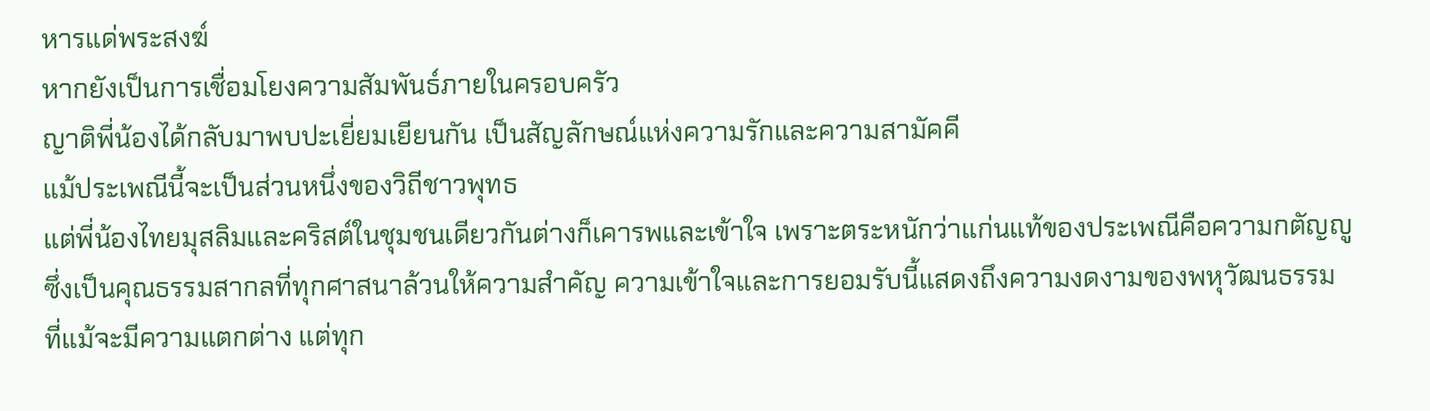หารแด่พระสงฆ์
หากยังเป็นการเชื่อมโยงความสัมพันธ์ภายในครอบครัว
ญาติพี่น้องได้กลับมาพบปะเยี่ยมเยียนกัน เป็นสัญลักษณ์แห่งความรักและความสามัคคี
แม้ประเพณีนี้จะเป็นส่วนหนึ่งของวิถีชาวพุทธ
แต่พี่น้องไทยมุสลิมและคริสต์ในชุมชนเดียวกันต่างก็เคารพและเข้าใจ เพราะตระหนักว่าแก่นแท้ของประเพณีคือความกตัญญู
ซึ่งเป็นคุณธรรมสากลที่ทุกศาสนาล้วนให้ความสำคัญ ความเข้าใจและการยอมรับนี้แสดงถึงความงดงามของพหุวัฒนธรรม
ที่แม้จะมีความแตกต่าง แต่ทุก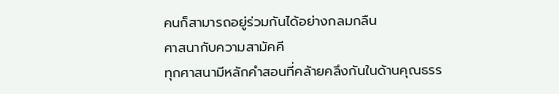คนก็สามารถอยู่ร่วมกันได้อย่างกลมกลืน
ศาสนากับความสามัคคี
ทุกศาสนามีหลักคำสอนที่คล้ายคลึงกันในด้านคุณธรร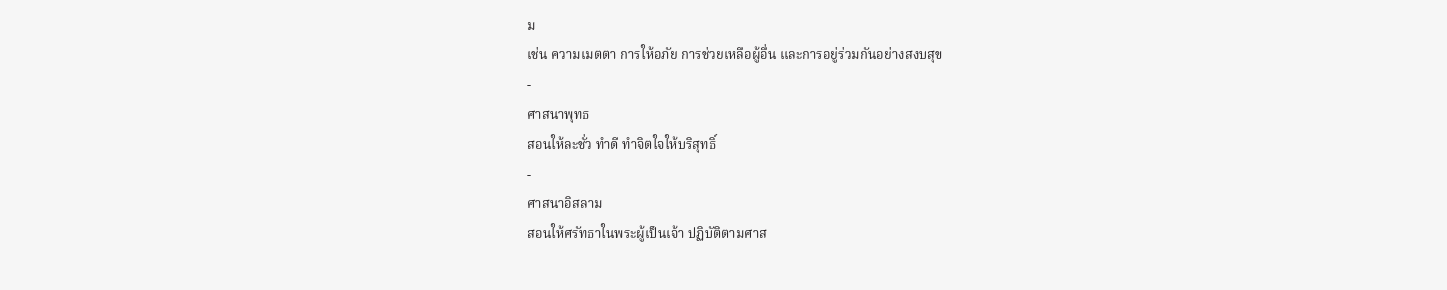ม
เช่น ความเมตตา การให้อภัย การช่วยเหลือผู้อื่น และการอยู่ร่วมกันอย่างสงบสุข
-
ศาสนาพุทธ
สอนให้ละชั่ว ทำดี ทำจิตใจให้บริสุทธิ์
-
ศาสนาอิสลาม
สอนให้ศรัทธาในพระผู้เป็นเจ้า ปฏิบัติตามศาส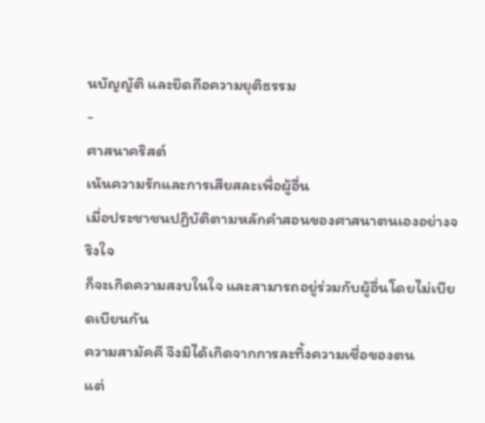นบัญญัติ และยึดถือความยุติธรรม
-
ศาสนาคริสต์
เน้นความรักและการเสียสละเพื่อผู้อื่น
เมื่อประชาชนปฏิบัติตามหลักคำสอนของศาสนาตนเองอย่างจริงใจ
ก็จะเกิดความสงบในใจ และสามารถอยู่ร่วมกับผู้อื่นโดยไม่เบียดเบียนกัน
ความสามัคคี จึงมิได้เกิดจากการละทิ้งความเชื่อของตน
แต่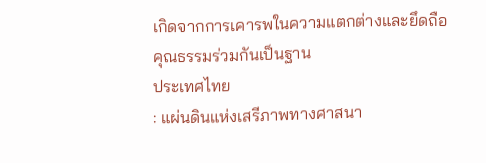เกิดจากการเคารพในความแตกต่างและยึดถือคุณธรรมร่วมกันเป็นฐาน
ประเทศไทย
: แผ่นดินแห่งเสรีภาพทางศาสนา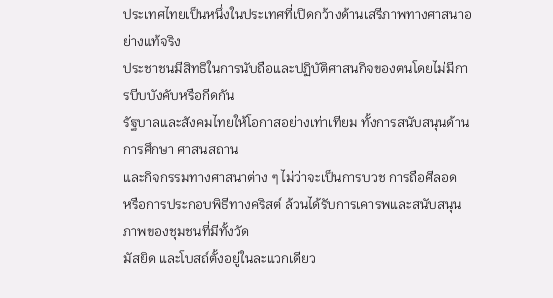ประเทศไทยเป็นหนึ่งในประเทศที่เปิดกว้างด้านเสรีภาพทางศาสนาอย่างแท้จริง
ประชาชนมีสิทธิในการนับถือและปฏิบัติศาสนกิจของตนโดยไม่มีการบีบบังคับหรือกีดกัน
รัฐบาลและสังคมไทยให้โอกาสอย่างเท่าเทียม ทั้งการสนับสนุนด้านการศึกษา ศาสนสถาน
และกิจกรรมทางศาสนาต่าง ๆ ไม่ว่าจะเป็นการบวช การถือศีลอด
หรือการประกอบพิธีทางคริสต์ ล้วนได้รับการเคารพและสนับสนุน
ภาพของชุมชนที่มีทั้งวัด
มัสยิด และโบสถ์ตั้งอยู่ในละแวกเดียว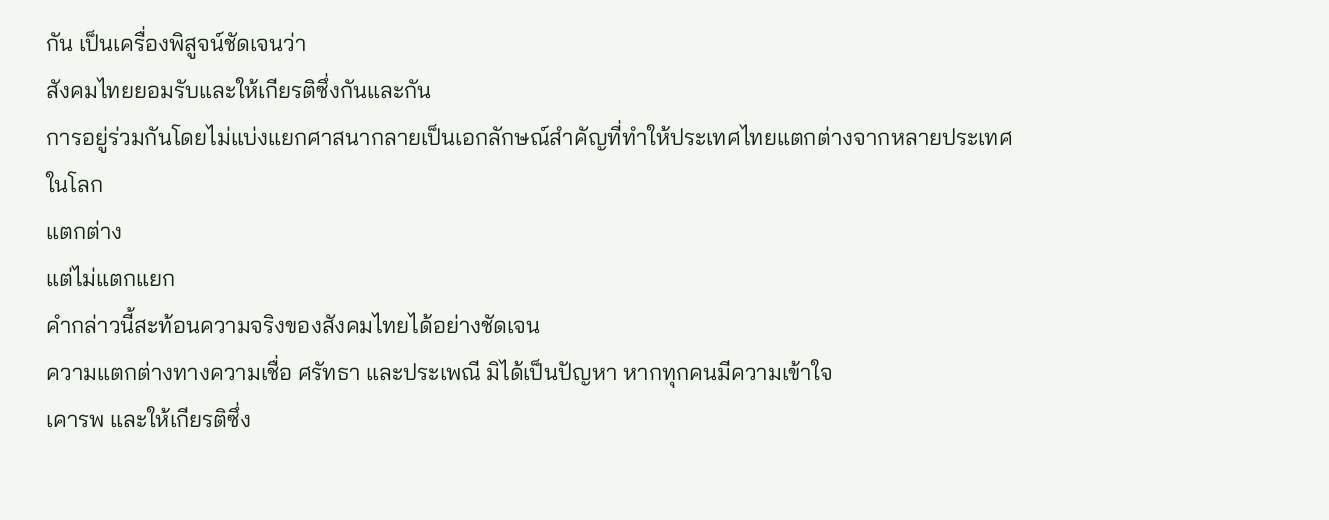กัน เป็นเครื่องพิสูจน์ชัดเจนว่า
สังคมไทยยอมรับและให้เกียรติซึ่งกันและกัน
การอยู่ร่วมกันโดยไม่แบ่งแยกศาสนากลายเป็นเอกลักษณ์สำคัญที่ทำให้ประเทศไทยแตกต่างจากหลายประเทศในโลก
แตกต่าง
แต่ไม่แตกแยก
คำกล่าวนี้สะท้อนความจริงของสังคมไทยได้อย่างชัดเจน
ความแตกต่างทางความเชื่อ ศรัทธา และประเพณี มิได้เป็นปัญหา หากทุกคนมีความเข้าใจ
เคารพ และให้เกียรติซึ่ง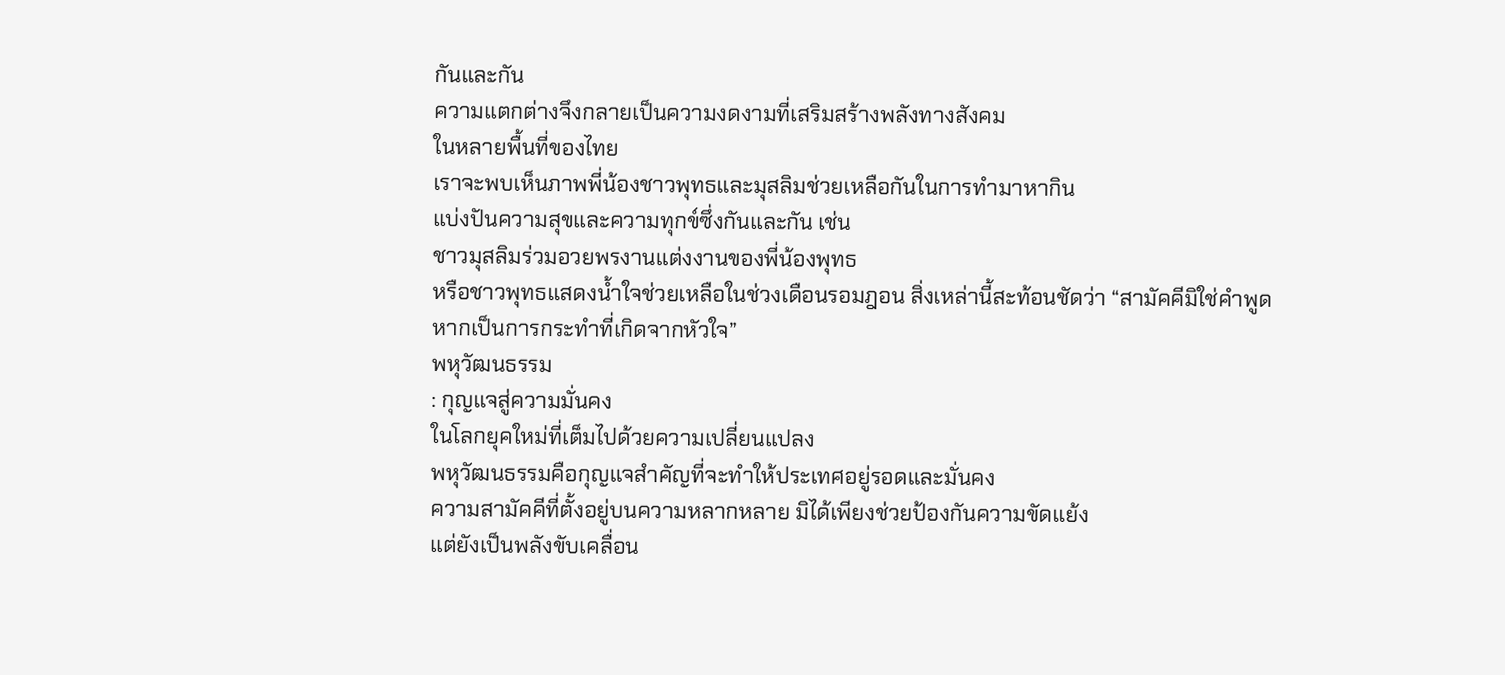กันและกัน
ความแตกต่างจึงกลายเป็นความงดงามที่เสริมสร้างพลังทางสังคม
ในหลายพื้นที่ของไทย
เราจะพบเห็นภาพพี่น้องชาวพุทธและมุสลิมช่วยเหลือกันในการทำมาหากิน
แบ่งปันความสุขและความทุกข์ซึ่งกันและกัน เช่น
ชาวมุสลิมร่วมอวยพรงานแต่งงานของพี่น้องพุทธ
หรือชาวพุทธแสดงน้ำใจช่วยเหลือในช่วงเดือนรอมฎอน สิ่งเหล่านี้สะท้อนชัดว่า “สามัคคีมิใช่คำพูด
หากเป็นการกระทำที่เกิดจากหัวใจ”
พหุวัฒนธรรม
: กุญแจสู่ความมั่นคง
ในโลกยุคใหม่ที่เต็มไปด้วยความเปลี่ยนแปลง
พหุวัฒนธรรมคือกุญแจสำคัญที่จะทำให้ประเทศอยู่รอดและมั่นคง
ความสามัคคีที่ตั้งอยู่บนความหลากหลาย มิได้เพียงช่วยป้องกันความขัดแย้ง
แต่ยังเป็นพลังขับเคลื่อน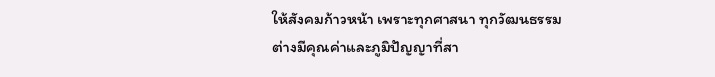ให้สังคมก้าวหน้า เพราะทุกศาสนา ทุกวัฒนธรรม
ต่างมีคุณค่าและภูมิปัญญาที่สา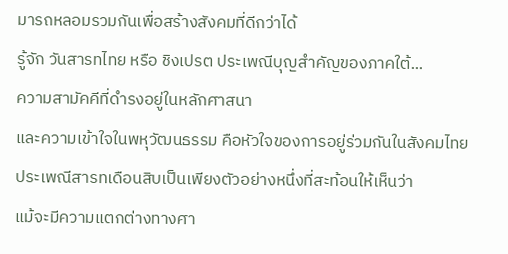มารถหลอมรวมกันเพื่อสร้างสังคมที่ดีกว่าได้
รู้จัก วันสารทไทย หรือ ชิงเปรต ประเพณีบุญสำคัญของภาคใต้...
ความสามัคคีที่ดำรงอยู่ในหลักศาสนา
และความเข้าใจในพหุวัฒนธรรม คือหัวใจของการอยู่ร่วมกันในสังคมไทย
ประเพณีสารทเดือนสิบเป็นเพียงตัวอย่างหนึ่งที่สะท้อนให้เห็นว่า
แม้จะมีความแตกต่างทางศา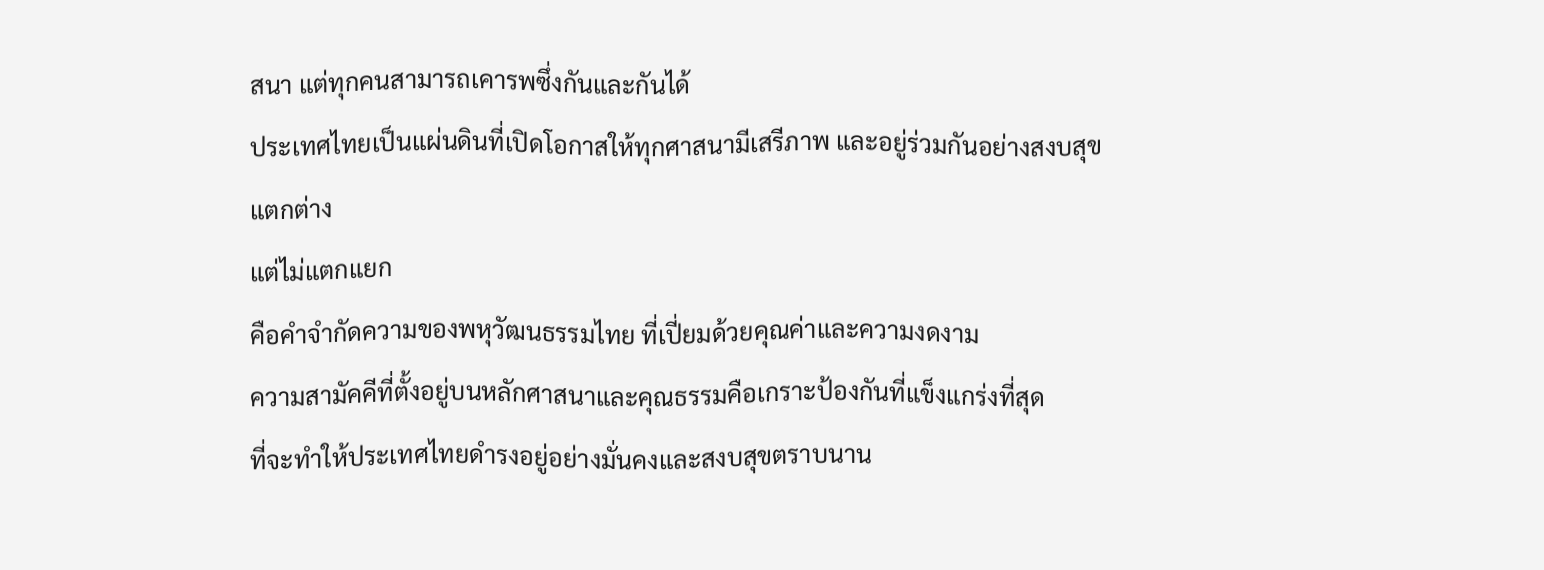สนา แต่ทุกคนสามารถเคารพซึ่งกันและกันได้
ประเทศไทยเป็นแผ่นดินที่เปิดโอกาสให้ทุกศาสนามีเสรีภาพ และอยู่ร่วมกันอย่างสงบสุข
แตกต่าง
แต่ไม่แตกแยก
คือคำจำกัดความของพหุวัฒนธรรมไทย ที่เปี่ยมด้วยคุณค่าและความงดงาม
ความสามัคคีที่ตั้งอยู่บนหลักศาสนาและคุณธรรมคือเกราะป้องกันที่แข็งแกร่งที่สุด
ที่จะทำให้ประเทศไทยดำรงอยู่อย่างมั่นคงและสงบสุขตราบนาน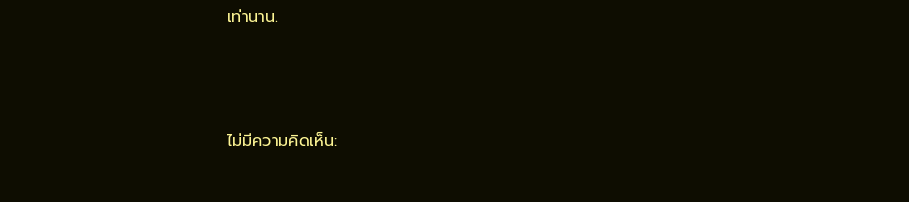เท่านาน.





ไม่มีความคิดเห็น: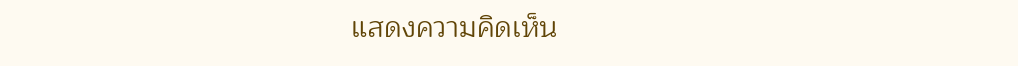แสดงความคิดเห็น